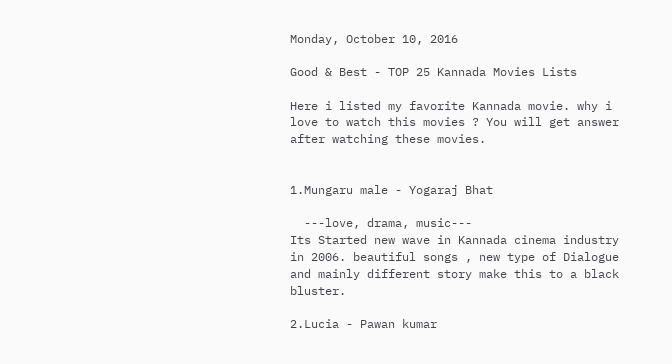Monday, October 10, 2016

Good & Best - TOP 25 Kannada Movies Lists

Here i listed my favorite Kannada movie. why i love to watch this movies ? You will get answer after watching these movies.


1.Mungaru male - Yogaraj Bhat

  ---love, drama, music---
Its Started new wave in Kannada cinema industry in 2006. beautiful songs , new type of Dialogue and mainly different story make this to a black bluster.

2.Lucia - Pawan kumar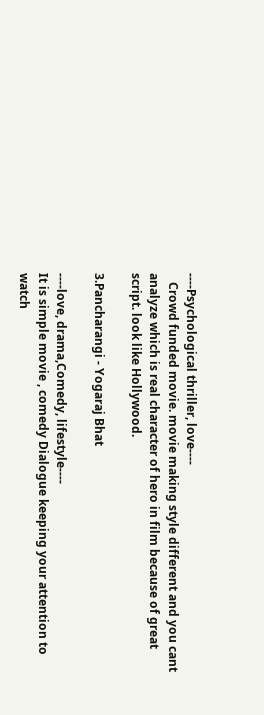----Psychological thriller, love----
   Crowd funded movie. movie making style different and you cant analyze which is real character of hero in film because of great script. look like Hollywood.

3.Pancharangi - Yogaraj Bhat

----love, drama,Comedy, lifestyle----
It is simple movie , comedy Dialogue keeping your attention to watch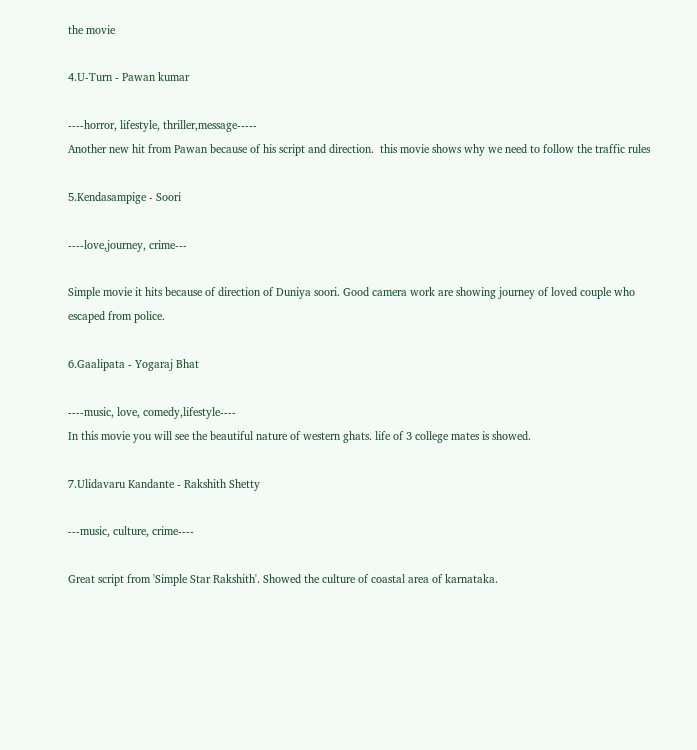the movie

4.U-Turn - Pawan kumar

----horror, lifestyle, thriller,message-----
Another new hit from Pawan because of his script and direction.  this movie shows why we need to follow the traffic rules

5.Kendasampige - Soori

----love,journey, crime---

Simple movie it hits because of direction of Duniya soori. Good camera work are showing journey of loved couple who escaped from police.

6.Gaalipata - Yogaraj Bhat

----music, love, comedy,lifestyle----
In this movie you will see the beautiful nature of western ghats. life of 3 college mates is showed.

7.Ulidavaru Kandante - Rakshith Shetty

---music, culture, crime----

Great script from 'Simple Star Rakshith'. Showed the culture of coastal area of karnataka.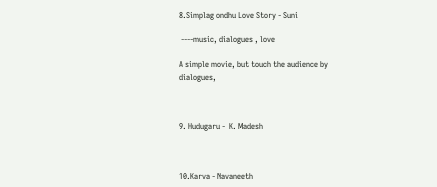8.Simplag ondhu Love Story - Suni

 ----music, dialogues , love

A simple movie, but touch the audience by dialogues,



9. Hudugaru -  K. Madesh



10.Karva - Navaneeth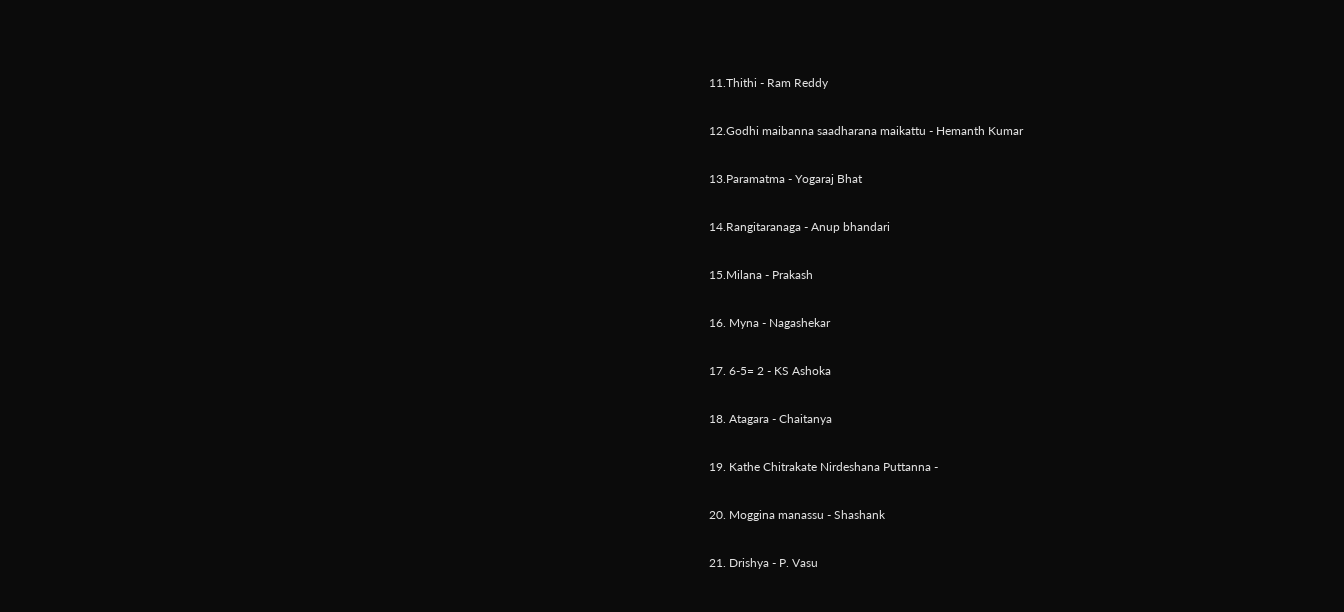11.Thithi - Ram Reddy

12.Godhi maibanna saadharana maikattu - Hemanth Kumar

13.Paramatma - Yogaraj Bhat

14.Rangitaranaga - Anup bhandari

15.Milana - Prakash

16. Myna - Nagashekar

17. 6-5= 2 - KS Ashoka

18. Atagara - Chaitanya

19. Kathe Chitrakate Nirdeshana Puttanna -

20. Moggina manassu - Shashank

21. Drishya - P. Vasu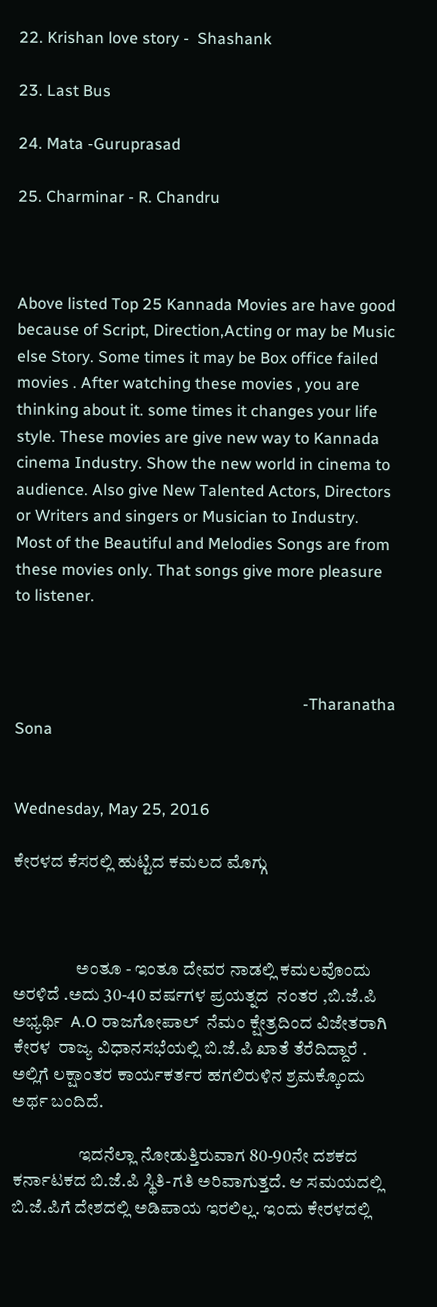22. Krishan love story -  Shashank

23. Last Bus

24. Mata -Guruprasad

25. Charminar - R. Chandru



Above listed Top 25 Kannada Movies are have good because of Script, Direction,Acting or may be Music else Story. Some times it may be Box office failed movies . After watching these movies , you are thinking about it. some times it changes your life style. These movies are give new way to Kannada cinema Industry. Show the new world in cinema to audience. Also give New Talented Actors, Directors or Writers and singers or Musician to Industry. Most of the Beautiful and Melodies Songs are from these movies only. That songs give more pleasure to listener.



                                                                        -Tharanatha Sona


Wednesday, May 25, 2016

ಕೇರಳದ ಕೆಸರಲ್ಲಿ ಹುಟ್ಟಿದ ಕಮಲದ ಮೊಗ್ಗು



                  ಅಂತೂ - ಇಂತೂ ದೇವರ ನಾಡಲ್ಲಿ ಕಮಲವೊಂದು ಅರಳಿದೆ .ಅದು 30-40 ವರ್ಷಗಳ ಪ್ರಯತ್ನದ  ನಂತರ ,ಬಿ.ಜೆ.ಪಿ ಅಭ್ಯರ್ಥಿ  A.O ರಾಜಗೋಪಾಲ್  ನೆಮಂ ಕ್ಷೇತ್ರದಿಂದ ವಿಜೇತರಾಗಿ ಕೇರಳ  ರಾಜ್ಯ ವಿಧಾನಸಭೆಯಲ್ಲಿ ಬಿ.ಜೆ.ಪಿ ಖಾತೆ ತೆರೆದಿದ್ದಾರೆ . ಅಲ್ಲಿಗೆ ಲಕ್ಷಾಂತರ ಕಾರ್ಯಕರ್ತರ ಹಗಲಿರುಳಿನ ಶ್ರಮಕ್ಕೊಂದು ಅರ್ಥ ಬಂದಿದೆ.

                   ಇದನೆಲ್ಲಾ ನೋಡುತ್ತಿರುವಾಗ 80-90ನೇ ದಶಕದ ಕರ್ನಾಟಕದ ಬಿ.ಜೆ.ಪಿ ಸ್ಥಿತಿ-ಗತಿ ಅರಿವಾಗುತ್ತದೆ. ಆ ಸಮಯದಲ್ಲಿ ಬಿ.ಜೆ.ಪಿಗೆ ದೇಶದಲ್ಲಿ ಅಡಿಪಾಯ ಇರಲಿಲ್ಲ. ಇಂದು ಕೇರಳದಲ್ಲಿ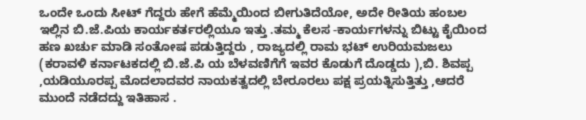ಒಂದೇ ಒಂದು ಸೀಟ್ ಗೆದ್ದರು ಹೇಗೆ ಹೆಮ್ಮೆಯಿಂದ ಬೀಗುತಿದೆಯೋ, ಅದೇ ರೀತಿಯ ಹಂಬಲ ಇಲ್ಲಿನ ಬಿ.ಜೆ.ಪಿಯ ಕಾರ್ಯಕರ್ತರಲ್ಲಿಯೂ ಇತ್ತು .ತಮ್ಮ ಕೆಲಸ -ಕಾರ್ಯಗಳನ್ನು ಬಿಟ್ಟು ಕೈಯಿಂದ ಹಣ ಖರ್ಚು ಮಾಡಿ ಸಂತೋಷ ಪಡುತ್ತಿದ್ದರು , ರಾಜ್ಯದಲ್ಲಿ ರಾಮ ಭಟ್ ಉರಿಯಮಜಲು (ಕರಾವಳಿ ಕರ್ನಾಟಕದಲ್ಲಿ ಬಿ.ಜೆ.ಪಿ ಯ ಬೆಳವಣಿಗೆಗೆ ಇವರ ಕೊಡುಗೆ ದೊಡ್ಡದು ),ಬಿ. ಶಿವಪ್ಪ ,ಯಡಿಯೂರಪ್ಪ ಮೊದಲಾದವರ ನಾಯಕತ್ವದಲ್ಲಿ ಬೇರೂರಲು ಪಕ್ಷ ಪ್ರಯತ್ನಿಸುತ್ತಿತ್ತು ,ಆದರೆ  ಮುಂದೆ ನಡೆದದ್ದು ಇತಿಹಾಸ .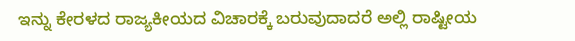ಇನ್ನು ಕೇರಳದ ರಾಜ್ಯಕೀಯದ ವಿಚಾರಕ್ಕೆ ಬರುವುದಾದರೆ ಅಲ್ಲಿ ರಾಷ್ಟೀಯ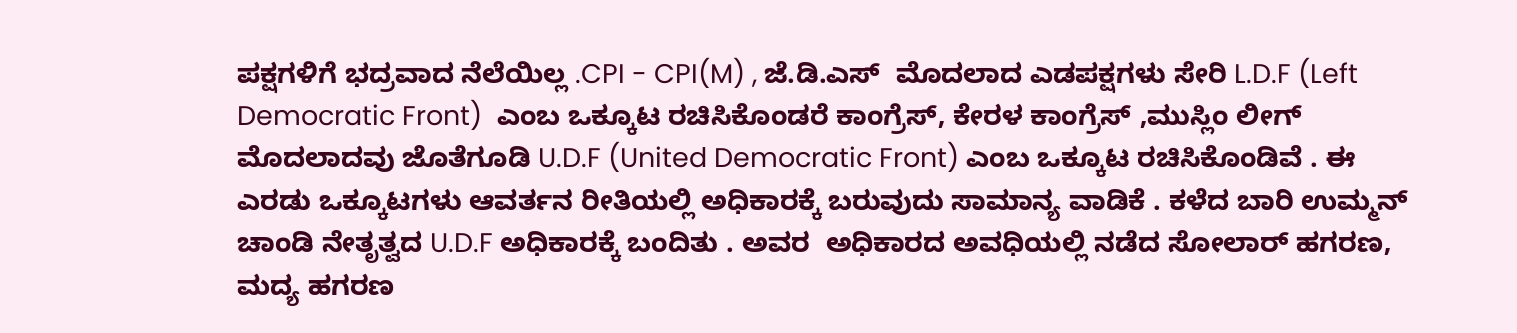ಪಕ್ಷಗಳಿಗೆ ಭದ್ರವಾದ ನೆಲೆಯಿಲ್ಲ .CPI - CPI(M) , ಜೆ.ಡಿ.ಎಸ್  ಮೊದಲಾದ ಎಡಪಕ್ಷಗಳು ಸೇರಿ L.D.F (Left Democratic Front)  ಎಂಬ ಒಕ್ಕೂಟ ರಚಿಸಿಕೊಂಡರೆ ಕಾಂಗ್ರೆಸ್, ಕೇರಳ ಕಾಂಗ್ರೆಸ್ ,ಮುಸ್ಲಿಂ ಲೀಗ್ ಮೊದಲಾದವು ಜೊತೆಗೂಡಿ U.D.F (United Democratic Front) ಎಂಬ ಒಕ್ಕೂಟ ರಚಿಸಿಕೊಂಡಿವೆ . ಈ ಎರಡು ಒಕ್ಕೂಟಗಳು ಆವರ್ತನ ರೀತಿಯಲ್ಲಿ ಅಧಿಕಾರಕ್ಕೆ ಬರುವುದು ಸಾಮಾನ್ಯ ವಾಡಿಕೆ . ಕಳೆದ ಬಾರಿ ಉಮ್ಮನ್ ಚಾಂಡಿ ನೇತೃತ್ವದ U.D.F ಅಧಿಕಾರಕ್ಕೆ ಬಂದಿತು . ಅವರ  ಅಧಿಕಾರದ ಅವಧಿಯಲ್ಲಿ ನಡೆದ ಸೋಲಾರ್ ಹಗರಣ,  ಮದ್ಯ ಹಗರಣ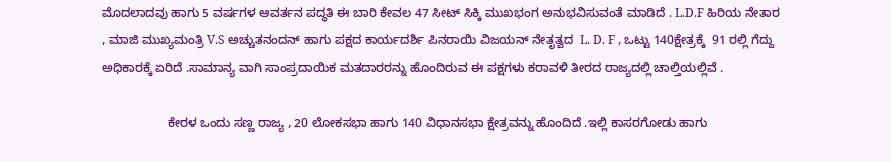ಮೊದಲಾದವು ಹಾಗು 5 ವರ್ಷಗಳ ಆವರ್ತನ ಪದ್ಧತಿ ಈ ಬಾರಿ ಕೇವಲ 47 ಸೀಟ್ ಸಿಕ್ಕಿ ಮುಖಭಂಗ ಅನುಭವಿಸುವಂತೆ ಮಾಡಿದೆ . L.D.F ಹಿರಿಯ ನೇತಾರ , ಮಾಜಿ ಮುಖ್ಯಮಂತ್ರಿ V.S ಅಚ್ಚುತನಂದನ್ ಹಾಗು ಪಕ್ಷದ ಕಾರ್ಯದರ್ಶಿ ಪಿನರಾಯಿ ವಿಜಯನ್ ನೇತೃತ್ವದ  L. D. F , ಒಟ್ಟು 140ಕ್ಷೇತ್ರಕ್ಕೆ  91 ರಲ್ಲಿ ಗೆದ್ದು ಅಧಿಕಾರಕ್ಕೆ ಏರಿದೆ .ಸಾಮಾನ್ಯ ವಾಗಿ ಸಾಂಪ್ರದಾಯಿಕ ಮತದಾರರನ್ನು ಹೊಂದಿರುವ ಈ ಪಕ್ಷಗಳು ಕರಾವಳಿ ತೀರದ ರಾಜ್ಯದಲ್ಲಿ ಚಾಲ್ತಿಯಲ್ಲಿವೆ .

                   ಕೇರಳ ಒಂದು ಸಣ್ಣ ರಾಜ್ಯ , 20 ಲೋಕಸಭಾ ಹಾಗು 140 ವಿಧಾನಸಭಾ ಕ್ಷೇತ್ರವನ್ನು ಹೊಂದಿದೆ .ಇಲ್ಲಿ ಕಾಸರಗೋಡು ಹಾಗು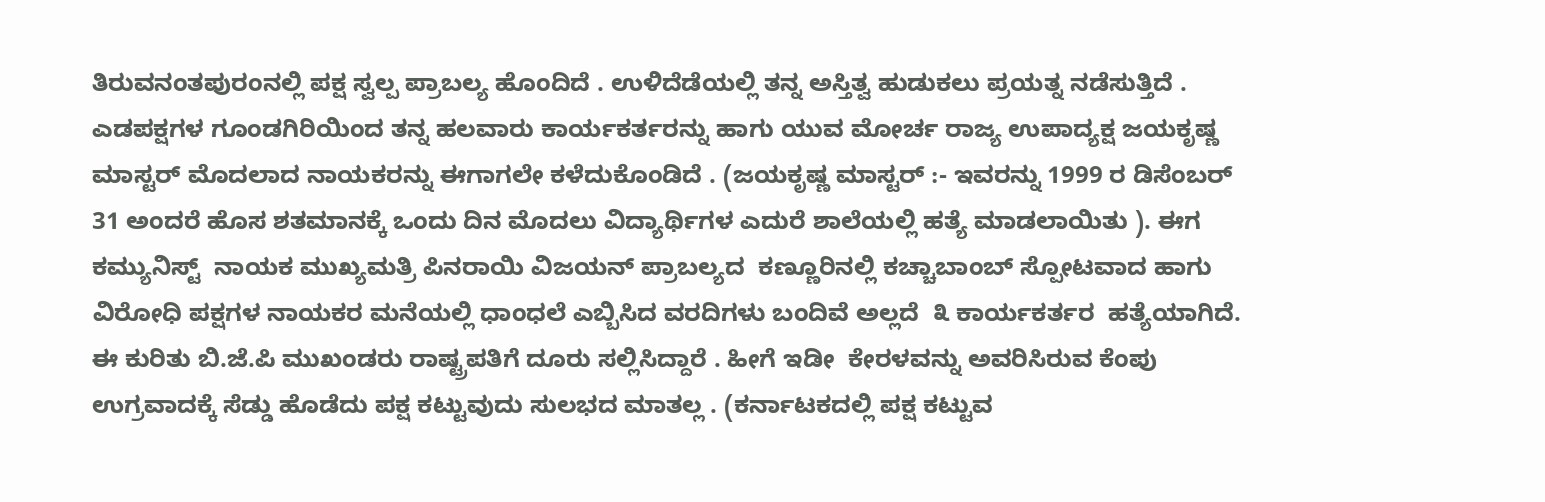ತಿರುವನಂತಪುರಂನಲ್ಲಿ ಪಕ್ಷ ಸ್ವಲ್ಪ ಪ್ರಾಬಲ್ಯ ಹೊಂದಿದೆ . ಉಳಿದೆಡೆಯಲ್ಲಿ ತನ್ನ ಅಸ್ತಿತ್ವ ಹುಡುಕಲು ಪ್ರಯತ್ನ ನಡೆಸುತ್ತಿದೆ . ಎಡಪಕ್ಷಗಳ ಗೂಂಡಗಿರಿಯಿಂದ ತನ್ನ ಹಲವಾರು ಕಾರ್ಯಕರ್ತರನ್ನು ಹಾಗು ಯುವ ಮೋರ್ಚ ರಾಜ್ಯ ಉಪಾದ್ಯಕ್ಷ ಜಯಕೃಷ್ಣ ಮಾಸ್ಟರ್ ಮೊದಲಾದ ನಾಯಕರನ್ನು ಈಗಾಗಲೇ ಕಳೆದುಕೊಂಡಿದೆ . (ಜಯಕೃಷ್ಣ ಮಾಸ್ಟರ್ :- ಇವರನ್ನು 1999 ರ ಡಿಸೆಂಬರ್ 31 ಅಂದರೆ ಹೊಸ ಶತಮಾನಕ್ಕೆ ಒಂದು ದಿನ ಮೊದಲು ವಿದ್ಯಾರ್ಥಿಗಳ ಎದುರೆ ಶಾಲೆಯಲ್ಲಿ ಹತ್ಯೆ ಮಾಡಲಾಯಿತು ). ಈಗ ಕಮ್ಯುನಿಸ್ಟ್  ನಾಯಕ ಮುಖ್ಯಮತ್ರಿ ಪಿನರಾಯಿ ವಿಜಯನ್ ಪ್ರಾಬಲ್ಯದ  ಕಣ್ಣೂರಿನಲ್ಲಿ ಕಚ್ಚಾಬಾಂಬ್ ಸ್ಪೋಟವಾದ ಹಾಗು ವಿರೋಧಿ ಪಕ್ಷಗಳ ನಾಯಕರ ಮನೆಯಲ್ಲಿ ಧಾಂಧಲೆ ಎಬ್ಬಿಸಿದ ವರದಿಗಳು ಬಂದಿವೆ ಅಲ್ಲದೆ  ೩ ಕಾರ್ಯಕರ್ತರ  ಹತ್ಯೆಯಾಗಿದೆ.  ಈ ಕುರಿತು ಬಿ.ಜೆ.ಪಿ ಮುಖಂಡರು ರಾಷ್ಟ್ರಪತಿಗೆ ದೂರು ಸಲ್ಲಿಸಿದ್ದಾರೆ . ಹೀಗೆ ಇಡೀ  ಕೇರಳವನ್ನು ಅವರಿಸಿರುವ ಕೆಂಪು ಉಗ್ರವಾದಕ್ಕೆ ಸೆಡ್ಡು ಹೊಡೆದು ಪಕ್ಷ ಕಟ್ಟುವುದು ಸುಲಭದ ಮಾತಲ್ಲ . (ಕರ್ನಾಟಕದಲ್ಲಿ ಪಕ್ಷ ಕಟ್ಟುವ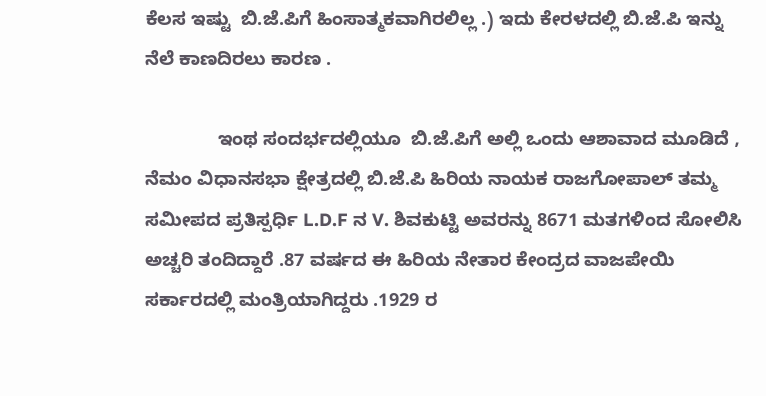ಕೆಲಸ ಇಷ್ಟು  ಬಿ.ಜೆ.ಪಿಗೆ ಹಿಂಸಾತ್ಮಕವಾಗಿರಲಿಲ್ಲ .) ಇದು ಕೇರಳದಲ್ಲಿ ಬಿ.ಜೆ.ಪಿ ಇನ್ನು ನೆಲೆ ಕಾಣದಿರಲು ಕಾರಣ .

              ಇಂಥ ಸಂದರ್ಭದಲ್ಲಿಯೂ  ಬಿ.ಜೆ.ಪಿಗೆ ಅಲ್ಲಿ ಒಂದು ಆಶಾವಾದ ಮೂಡಿದೆ , ನೆಮಂ ವಿಧಾನಸಭಾ ಕ್ಷೇತ್ರದಲ್ಲಿ ಬಿ.ಜೆ.ಪಿ ಹಿರಿಯ ನಾಯಕ ರಾಜಗೋಪಾಲ್ ತಮ್ಮ ಸಮೀಪದ ಪ್ರತಿಸ್ಪರ್ಧಿ L.D.F ನ V. ಶಿವಕುಟ್ಟಿ ಅವರನ್ನು 8671 ಮತಗಳಿಂದ ಸೋಲಿಸಿ ಅಚ್ಚರಿ ತಂದಿದ್ದಾರೆ .87 ವರ್ಷದ ಈ ಹಿರಿಯ ನೇತಾರ ಕೇಂದ್ರದ ವಾಜಪೇಯಿ ಸರ್ಕಾರದಲ್ಲಿ ಮಂತ್ರಿಯಾಗಿದ್ದರು .1929 ರ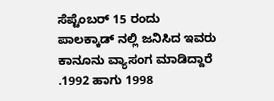ಸೆಪ್ಟೆಂಬರ್ 15 ರಂದು ಪಾಲಕ್ಕಾಡ್ ನಲ್ಲಿ ಜನಿಸಿದ ಇವರು ಕಾನೂನು ವ್ಯಾಸಂಗ ಮಾಡಿದ್ದಾರೆ .1992 ಹಾಗು 1998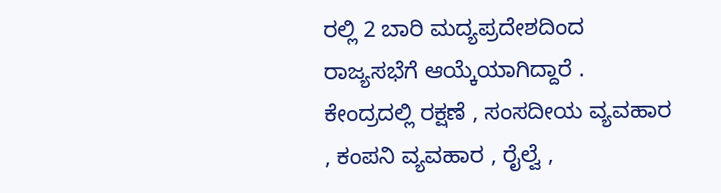ರಲ್ಲಿ 2 ಬಾರಿ ಮದ್ಯಪ್ರದೇಶದಿಂದ ರಾಜ್ಯಸಭೆಗೆ ಆಯ್ಕೆಯಾಗಿದ್ದಾರೆ . ಕೇಂದ್ರದಲ್ಲಿ ರಕ್ಷಣೆ , ಸಂಸದೀಯ ವ್ಯವಹಾರ , ಕಂಪನಿ ವ್ಯವಹಾರ , ರೈಲ್ವೆ ,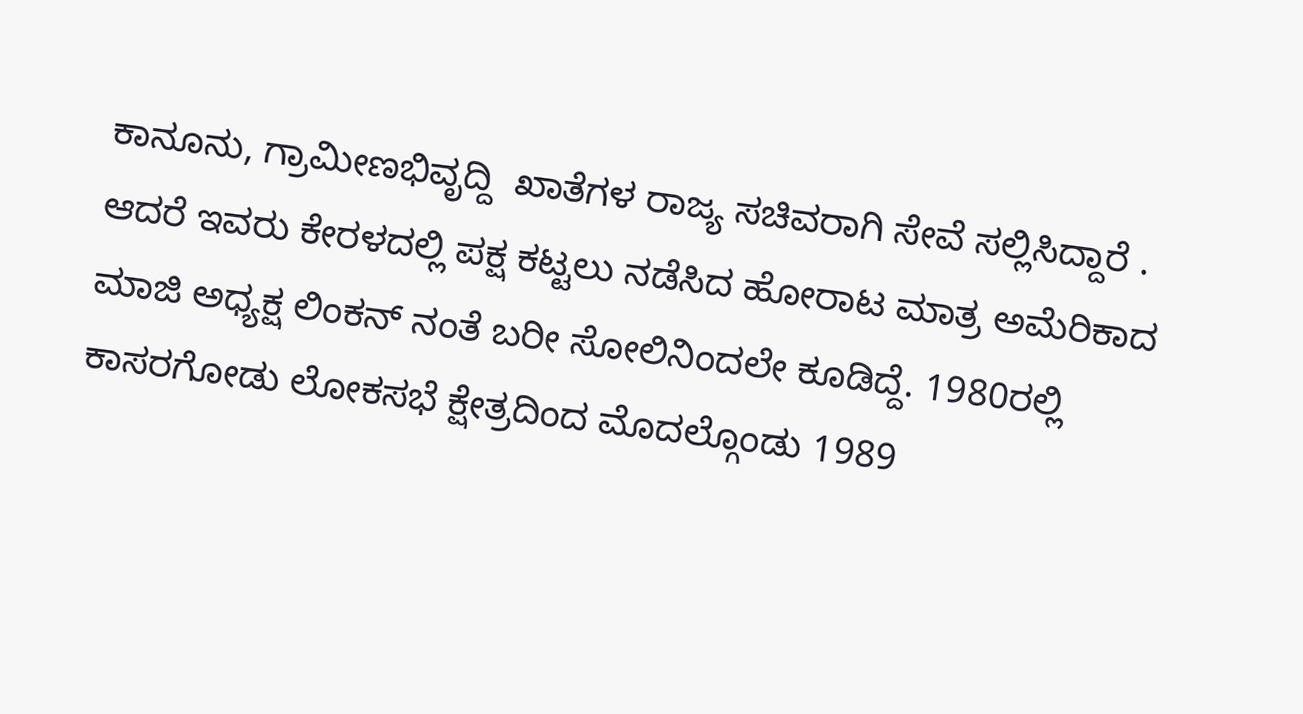ಕಾನೂನು, ಗ್ರಾಮೀಣಭಿವೃದ್ದಿ  ಖಾತೆಗಳ ರಾಜ್ಯ ಸಚಿವರಾಗಿ ಸೇವೆ ಸಲ್ಲಿಸಿದ್ದಾರೆ . ಆದರೆ ಇವರು ಕೇರಳದಲ್ಲಿ ಪಕ್ಷ ಕಟ್ಟಲು ನಡೆಸಿದ ಹೋರಾಟ ಮಾತ್ರ ಅಮೆರಿಕಾದ ಮಾಜಿ ಅಧ್ಯಕ್ಷ ಲಿಂಕನ್ ನಂತೆ ಬರೀ ಸೋಲಿನಿಂದಲೇ ಕೂಡಿದ್ದೆ. 1980ರಲ್ಲಿ ಕಾಸರಗೋಡು ಲೋಕಸಭೆ ಕ್ಷೇತ್ರದಿಂದ ಮೊದಲ್ಗೊಂಡು 1989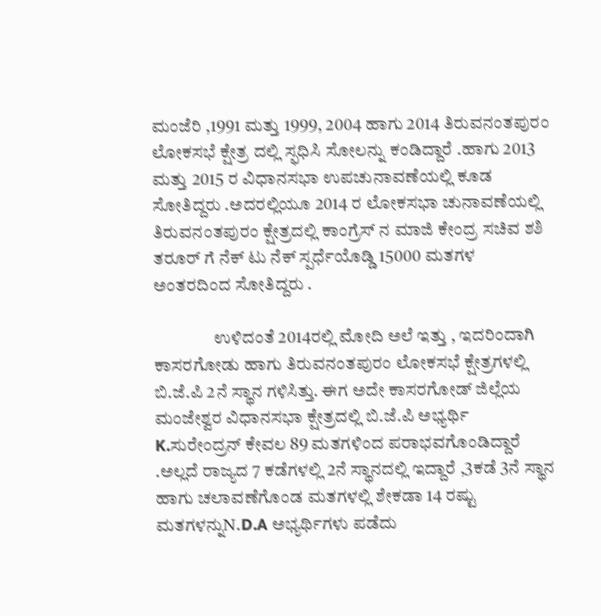ಮಂಜೆರಿ ,1991 ಮತ್ತು 1999, 2004 ಹಾಗು 2014 ತಿರುವನಂತಪುರಂ ಲೋಕಸಭೆ ಕ್ಷೇತ್ರ ದಲ್ಲಿ ಸ್ಫಧಿಸಿ ಸೋಲನ್ನು ಕಂಡಿದ್ದಾರೆ .ಹಾಗು 2013 ಮತ್ತು 2015 ರ ವಿಧಾನಸಭಾ ಉಪಚುನಾವಣೆಯಲ್ಲಿ ಕೂಡ ಸೋತಿದ್ದರು .ಅದರಲ್ಲಿಯೂ 2014 ರ ಲೋಕಸಭಾ ಚುನಾವಣೆಯಲ್ಲಿ ತಿರುವನಂತಪುರಂ ಕ್ಷೇತ್ರದಲ್ಲಿ ಕಾಂಗ್ರೆಸ್ ನ ಮಾಜಿ ಕೇಂದ್ರ ಸಚಿವ ಶಶಿ ತರೂರ್ ಗೆ ನೆಕ್ ಟು ನೆಕ್ ಸ್ಪರ್ಧೆಯೊಡ್ಡಿ 15000 ಮತಗಳ ಅಂತರದಿಂದ ಸೋತಿದ್ದರು .

                 ಉಳಿದಂತೆ 2014ರಲ್ಲಿ ಮೋದಿ ಅಲೆ ಇತ್ತು , ಇದರಿಂದಾಗಿ ಕಾಸರಗೋಡು ಹಾಗು ತಿರುವನಂತಪುರಂ ಲೋಕಸಭೆ ಕ್ಷೇತ್ರಗಳಲ್ಲಿ ಬಿ.ಜೆ.ಪಿ 2ನೆ ಸ್ಥಾನ ಗಳಿಸಿತ್ತು. ಈಗ ಅದೇ ಕಾಸರಗೋಡ್ ಜಿಲ್ಲೆಯ ಮಂಜೇಶ್ವರ ವಿಧಾನಸಭಾ ಕ್ಷೇತ್ರದಲ್ಲಿ ಬಿ.ಜೆ.ಪಿ ಅಭ್ಯರ್ಥಿ K.ಸುರೇಂದ್ರನ್ ಕೇವಲ 89 ಮತಗಳಿಂದ ಪರಾಭವಗೊಂಡಿದ್ದಾರೆ .ಅಲ್ಲದೆ ರಾಜ್ಯದ 7 ಕಡೆಗಳಲ್ಲಿ 2ನೆ ಸ್ಥಾನದಲ್ಲಿ ಇದ್ದಾರೆ ,3ಕಡೆ 3ನೆ ಸ್ಥಾನ ಹಾಗು ಚಲಾವಣೆಗೊಂಡ ಮತಗಳಲ್ಲಿ ಶೇಕಡಾ 14 ರಷ್ಟು ಮತಗಳನ್ನುN.D.A ಅಭ್ಯರ್ಥಿಗಳು ಪಡೆದು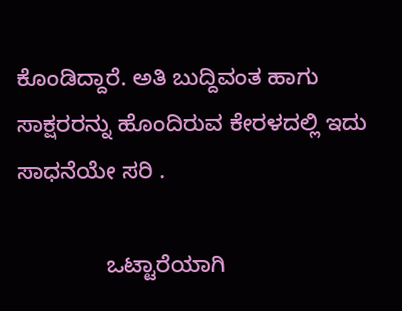ಕೊಂಡಿದ್ದಾರೆ. ಅತಿ ಬುದ್ದಿವಂತ ಹಾಗು ಸಾಕ್ಷರರನ್ನು ಹೊಂದಿರುವ ಕೇರಳದಲ್ಲಿ ಇದು ಸಾಧನೆಯೇ ಸರಿ .

              ಒಟ್ಟಾರೆಯಾಗಿ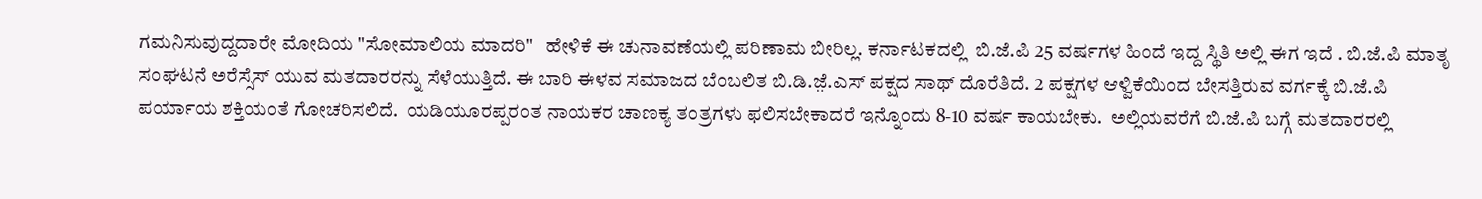ಗಮನಿಸುವುದ್ದದಾರೇ ಮೋದಿಯ "ಸೋಮಾಲಿಯ ಮಾದರಿ"   ಹೇಳಿಕೆ ಈ ಚುನಾವಣೆಯಲ್ಲಿ ಪರಿಣಾಮ ಬೀರಿಲ್ಲ. ಕರ್ನಾಟಕದಲ್ಲಿ  ಬಿ.ಜೆ.ಪಿ 25 ವರ್ಷಗಳ ಹಿಂದೆ ಇದ್ದ ಸ್ಥಿತಿ ಅಲ್ಲಿ ಈಗ ಇದೆ . ಬಿ.ಜೆ.ಪಿ ಮಾತೃ ಸಂಘಟನೆ ಅರೆಸ್ಸೆಸ್ ಯುವ ಮತದಾರರನ್ನು ಸೆಳೆಯುತ್ತಿದೆ. ಈ ಬಾರಿ ಈಳವ ಸಮಾಜದ ಬೆಂಬಲಿತ ಬಿ.ಡಿ.ಜ಼ೆ.ಎಸ್ ಪಕ್ಷದ ಸಾಥ್ ದೊರೆತಿದೆ. 2 ಪಕ್ಷಗಳ ಆಳ್ವಿಕೆಯಿಂದ ಬೇಸತ್ತಿರುವ ವರ್ಗಕ್ಕೆ ಬಿ.ಜೆ.ಪಿ ಪರ್ಯಾಯ ಶಕ್ತಿಯಂತೆ ಗೋಚರಿಸಲಿದೆ.  ಯಡಿಯೂರಪ್ಪರಂತ ನಾಯಕರ ಚಾಣಕ್ಯ ತಂತ್ರಗಳು ಫಲಿಸಬೇಕಾದರೆ ಇನ್ನೊಂದು 8-10 ವರ್ಷ ಕಾಯಬೇಕು.  ಅಲ್ಲಿಯವರೆಗೆ ಬಿ.ಜೆ.ಪಿ ಬಗ್ಗೆ ಮತದಾರರಲ್ಲಿ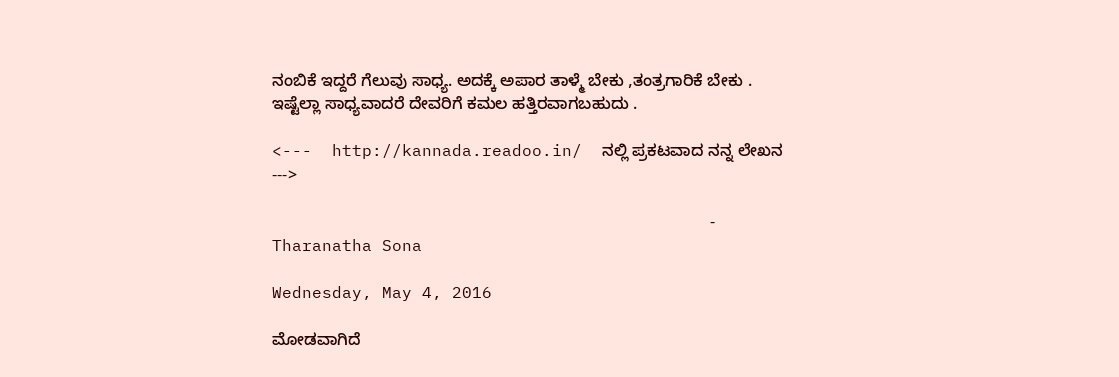ನಂಬಿಕೆ ಇದ್ದರೆ ಗೆಲುವು ಸಾಧ್ಯ. ಅದಕ್ಕೆ ಅಪಾರ ತಾಳ್ಮೆ ಬೇಕು ,ತಂತ್ರಗಾರಿಕೆ ಬೇಕು . ಇಷ್ಟೆಲ್ಲಾ ಸಾಧ್ಯವಾದರೆ ದೇವರಿಗೆ ಕಮಲ ಹತ್ತಿರವಾಗಬಹುದು .

<---  http://kannada.readoo.in/  ನಲ್ಲಿ ಪ್ರಕಟವಾದ ನನ್ನ ಲೇಖನ --->

                                                                                               - Tharanatha Sona

Wednesday, May 4, 2016

ಮೋಡವಾಗಿದೆ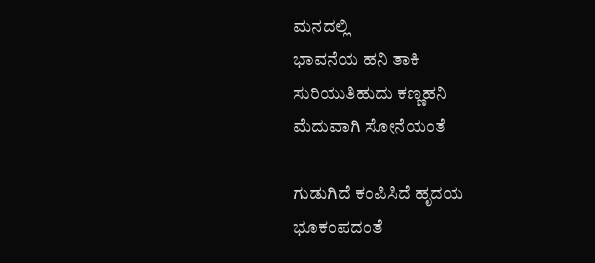ಮನದಲ್ಲಿ
ಭಾವನೆಯ ಹನಿ ತಾಕಿ
ಸುರಿಯುತಿಹುದು ಕಣ್ಣಹನಿ
ಮೆದುವಾಗಿ ಸೋನೆಯಂತೆ

ಗುಡುಗಿದೆ ಕಂಪಿಸಿದೆ ಹೃದಯ
ಭೂಕಂಪದಂತೆ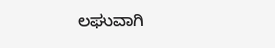ಲಘುವಾಗಿ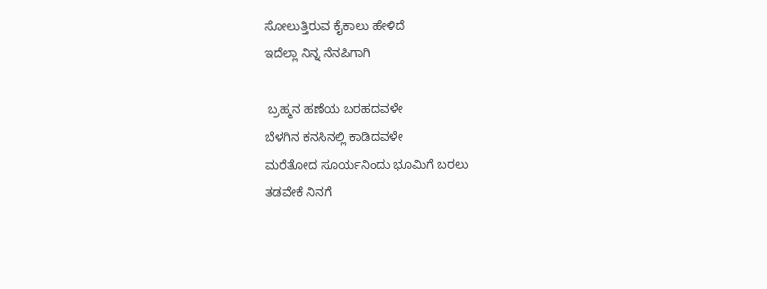ಸೋಲುತ್ತಿರುವ ಕೈಕಾಲು ಹೇಳಿದೆ
ಇದೆಲ್ಲಾ ನಿನ್ನ ನೆನಪಿಗಾಗಿ

 ಬ್ರಹ್ಮನ ಹಣೆಯ ಬರಹದವಳೇ
ಬೆಳಗಿನ ಕನಸಿನಲ್ಲಿ ಕಾಡಿದವಳೇ
ಮರೆತೋದ ಸೂರ್ಯನಿಂದು ಭೂಮಿಗೆ ಬರಲು
ತಡವೇಕೆ ನಿನಗೆ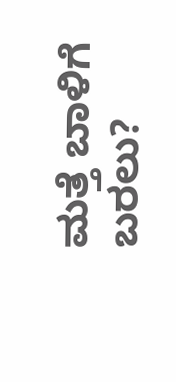ಮತ್ತೆ ಬಾಳಿಗೆ ಬರಲು?